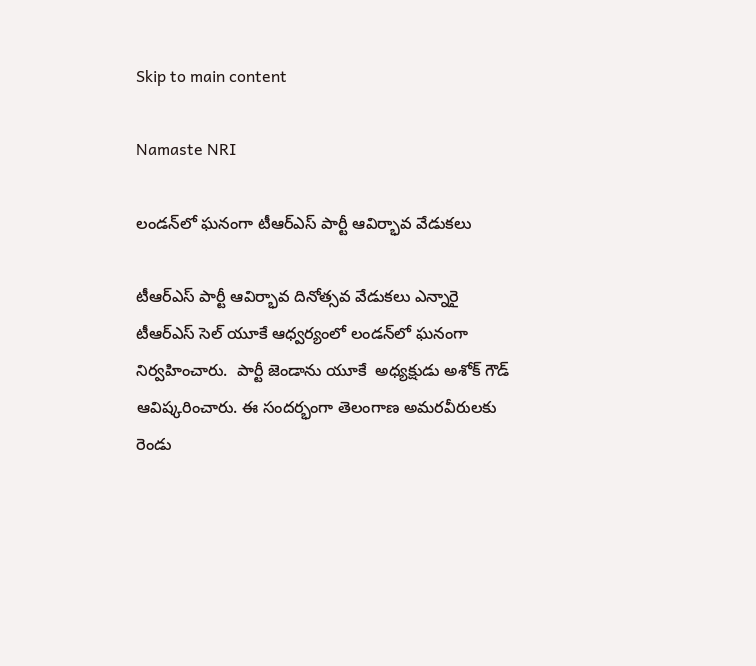Skip to main content

Namaste NRI

లండన్‌లో ఘనంగా టీఆర్‌ఎస్‌ పార్టీ ఆవిర్భావ వేడుకలు

టీఆర్‌ఎస్‌ పార్టీ ఆవిర్భావ దినోత్సవ వేడుకలు ఎన్నారై టీఆర్‌ఎస్‌ సెల్‌ యూకే ఆధ్వర్యంలో లండన్‌లో ఘనంగా నిర్వహించారు.  పార్టీ జెండాను యూకే  అధ్యక్షుడు అశోక్‌ గౌడ్‌ ఆవిష్కరించారు. ఈ సందర్భంగా తెలంగాణ అమరవీరులకు రెండు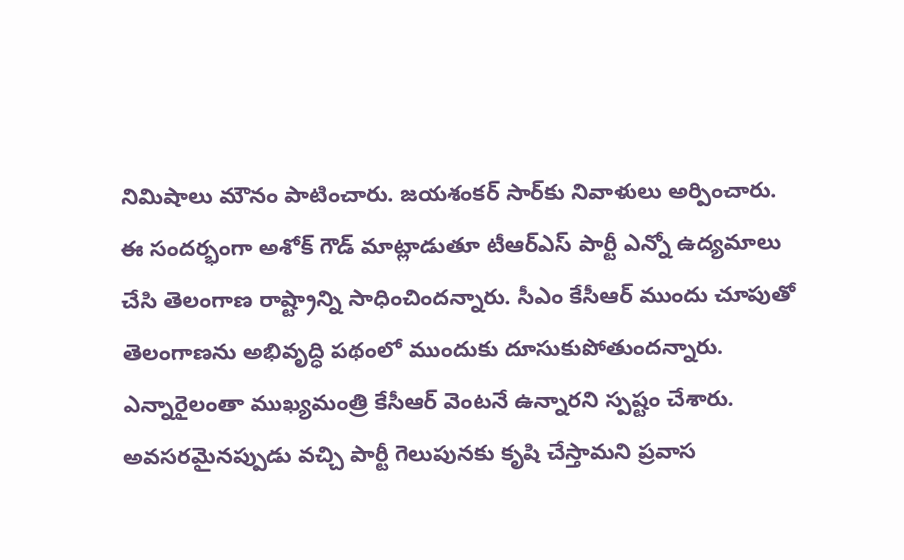నిమిషాలు మౌనం పాటించారు. జయశంకర్‌ సార్‌కు నివాళులు అర్పించారు. ఈ సందర్భంగా అశోక్‌ గౌడ్‌ మాట్లాడుతూ టీఆర్‌ఎస్‌ పార్టీ ఎన్నో ఉద్యమాలు చేసి తెలంగాణ రాష్ట్రాన్ని సాధించిందన్నారు. సీఎం కేసీఆర్‌ ముందు చూపుతో తెలంగాణను అభివృద్ధి పథంలో ముందుకు దూసుకుపోతుందన్నారు. ఎన్నారైలంతా ముఖ్యమంత్రి కేసీఆర్‌ వెంటనే ఉన్నారని స్పష్టం చేశారు. అవసరమైనప్పుడు వచ్చి పార్టీ గెలుపునకు కృషి చేస్తామని ప్రవాస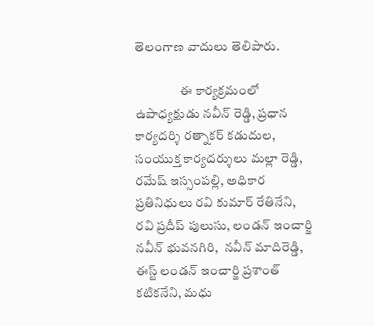తెలంగాణ వాదులు తెలిపారు.

                 ఈ కార్యక్రమంలో ఉపాధ్యక్షుడు నవీన్‌ రెడ్డి, ప్రధాన కార్యదర్శి రత్నాకర్‌ కడుదుల, సంయుక్త కార్యదర్శులు మల్లా రెడ్డి, రమేష్‌ ఇస్సంపల్లి, అధికార ప్రతినిధులు రవి కుమార్‌ రేతినేని,  రవి ప్రదీప్‌ పులుసు, లండన్‌ ఇంచార్జి నవీన్‌ భువనగిరి,  నవీన్‌ మాదిరెడ్డి, ఈస్ట్‌ లండన్‌ ఇంచార్జి ప్రశాంత్‌ కటికనేని, మధు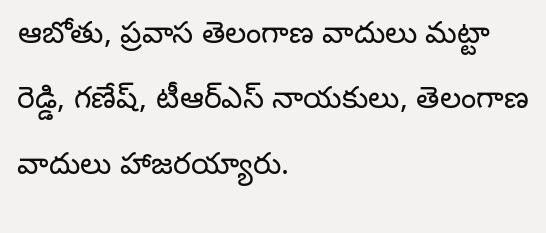ఆబోతు, ప్రవాస తెలంగాణ వాదులు మట్టా రెడ్డి, గణేష్‌, టీఆర్‌ఎస్‌ నాయకులు, తెలంగాణ వాదులు హాజరయ్యారు.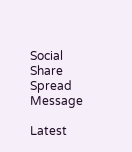Social Share Spread Message

Latest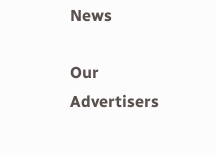News

Our Advertisers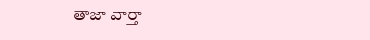తాజా వార్తా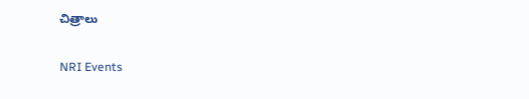చిత్రాలు

NRI Events